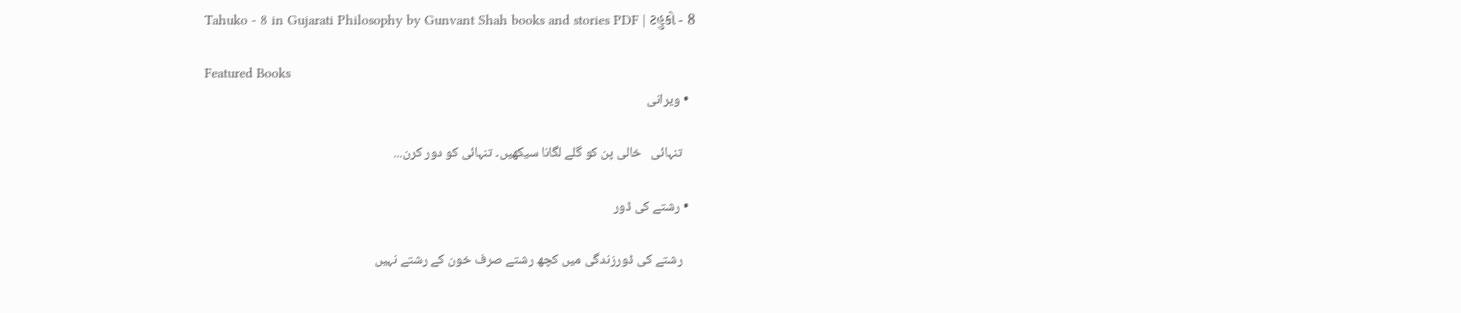Tahuko - 8 in Gujarati Philosophy by Gunvant Shah books and stories PDF | ટહુકો - 8

Featured Books
  • ویرانی

    تنہائی   خالی پن کو گلے لگانا سیکھیں۔ تنہائی کو دور کرن...

  • رشتے کی ڈور

    رشتے کی ڈورزندگی میں کچھ رشتے صرف خون کے رشتے نہیں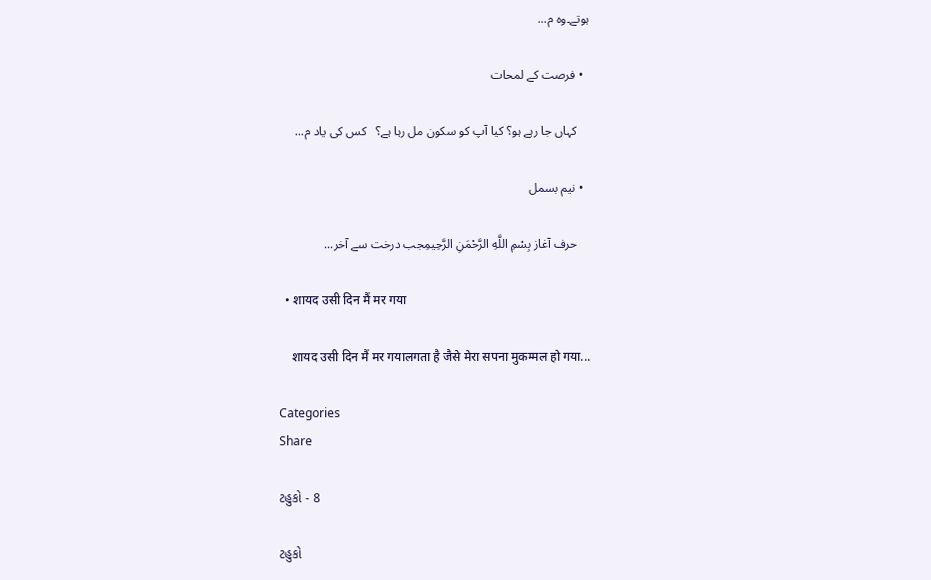ہوتے۔وہ م...

  • فرصت کے لمحات

    کہاں جا رہے ہو؟ کیا آپ کو سکون مل رہا ہے؟   کس کی یاد م...

  • نیم بسمل

    حرف آغاز بِسْمِ اللَّهِ الرَّحْمَنِ الرَّحِيمِجب درخت سے آخر...

  • शायद उसी दिन मैं मर गया

    शायद उसी दिन मैं मर गयालगता है जैसे मेरा सपना मुकम्मल हो गया...

Categories
Share

ટહુકો - 8

ટહુકો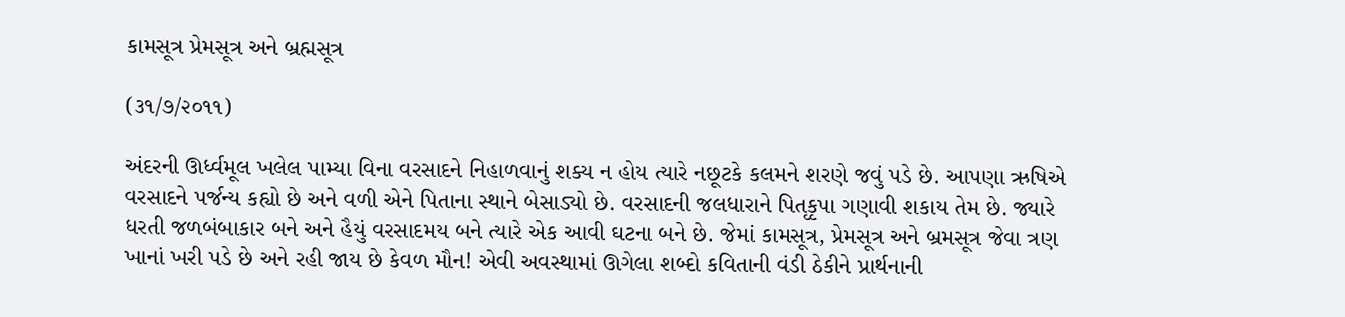કામસૂત્ર પ્રેમસૂત્ર અને બ્રહ્મસૂત્ર

(૩૧/૭/૨૦૧૧)

અંદરની ઊર્ધ્વમૂલ ખલેલ પામ્યા વિના વરસાદને નિહાળવાનું શક્ય ન હોય ત્યારે નછૂટકે કલમને શરણે જવું પડે છે. આપણા ઋષિએ વરસાદને પર્જન્ય કહ્યો છે અને વળી એને પિતાના સ્થાને બેસાડ્યો છે. વરસાદની જલધારાને પિતૃકૃપા ગણાવી શકાય તેમ છે. જ્યારે ધરતી જળબંબાકાર બને અને હૈયું વરસાદમય બને ત્યારે એક આવી ઘટના બને છે. જેમાં કામસૂત્ર, પ્રેમસૂત્ર અને બ્રમસૂત્ર જેવા ત્રણ ખાનાં ખરી પડે છે અને રહી જાય છે કેવળ મૌન! એવી અવસ્થામાં ઊગેલા શબ્દો કવિતાની વંડી ઠેકીને પ્રાર્થનાની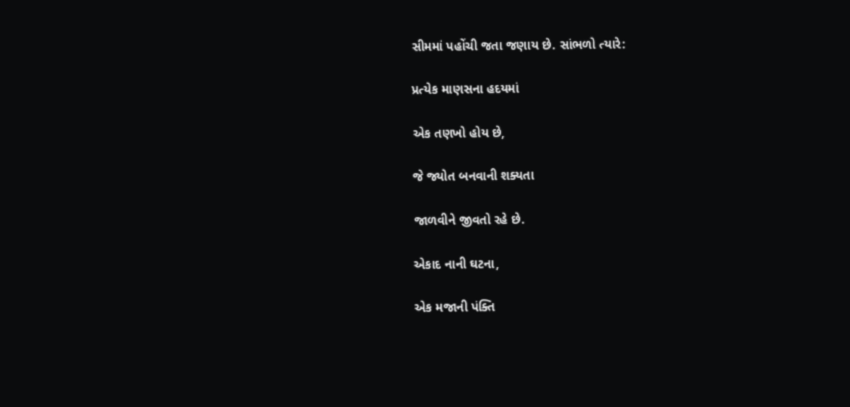સીમમાં પહોંચી જતા જણાય છે. સાંભળો ત્યારે:

પ્રત્યેક માણસના હદયમાં

એક તણખો હોય છે,

જે જ્યોત બનવાની શક્યતા

જાળવીને જીવતો રહે છે.

એકાદ નાની ઘટના,

એક મજાની પંક્તિ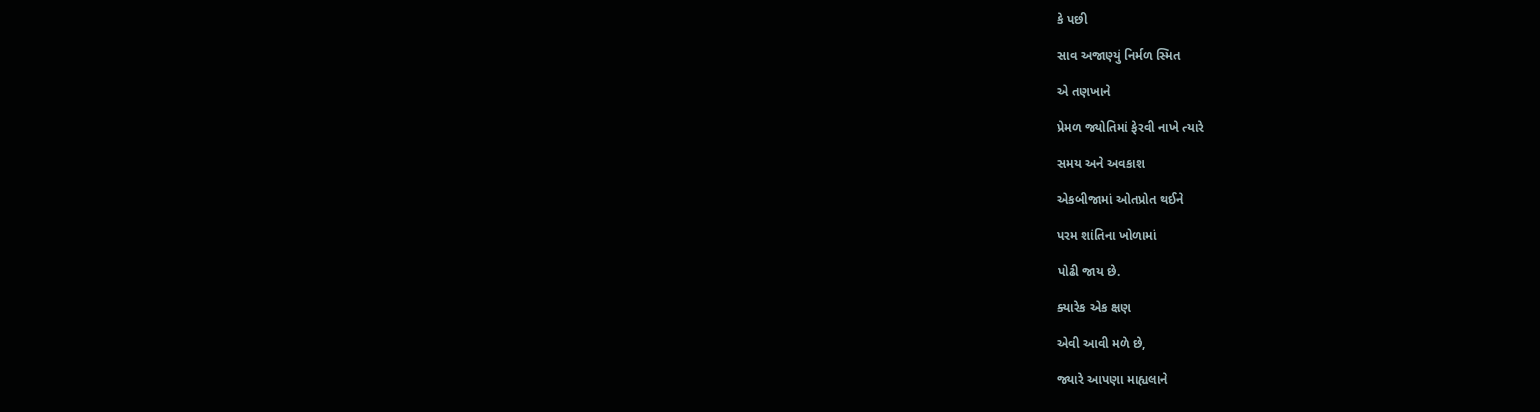કે પછી

સાવ અજાણ્યું નિર્મળ સ્મિત

એ તણખાને

પ્રેમળ જ્યોતિમાં ફેરવી નાખે ત્યારે

સમય અને અવકાશ

એકબીજામાં ઓતપ્રોત થઈને

પરમ શાંતિના ખોળામાં

પોઢી જાય છે.

ક્યારેક એક ક્ષણ

એવી આવી મળે છે,

જ્યારે આપણા માહ્યલાને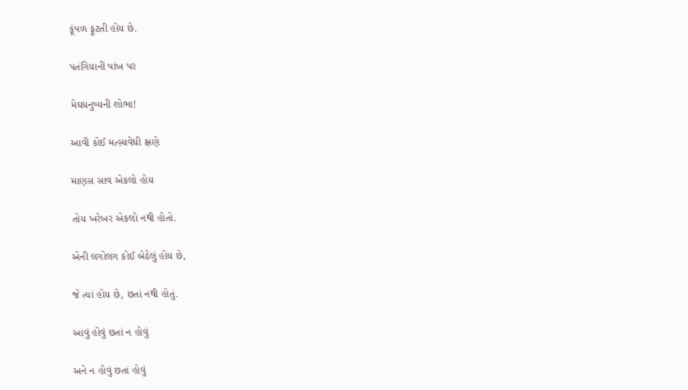કૂંપળ ફૂટતી હોય છે.

પતંગિયાની પાંખ પર

મેઘધનુષ્યની શોભા!

આવી કોઈ મત્સ્યવેધી ક્ષણે

માણસ સાવ એકલો હોય

તોય ખરેખર એકલો નથી હોતો.

એની લગોલગ કોઈ બેઠેલું હોય છે,

જે ત્યાં હોય છે, છતાં નથી હોતું.

આવું હોવું છતાં ન હોવું

અને ન હોવું છતાં હોવું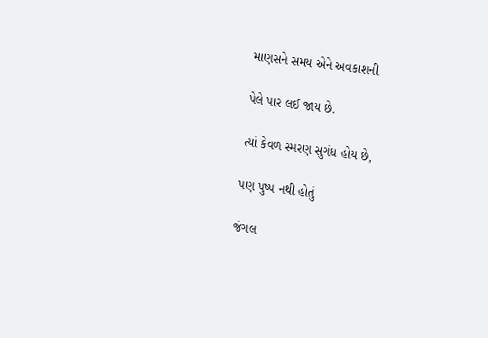માણસને સમય એને અવકાશની

પેલે પાર લઈ જાય છે.

ત્યાં કેવળ સ્મરણ સુગંધ હોય છે,

પણ પુષ્પ નથી હોતું

જંગલ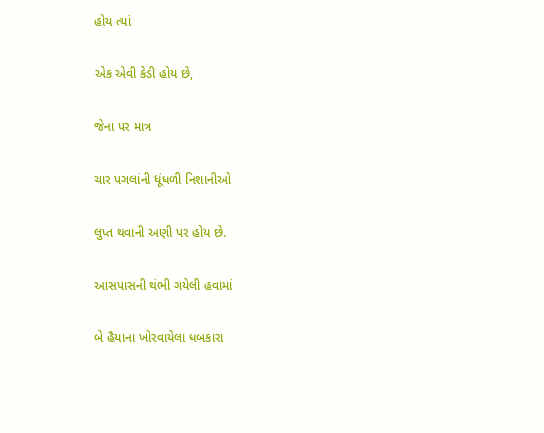હોય ત્યાં

એક એવી કેડી હોય છે,

જેના પર માત્ર

ચાર પગલાંની ધૂંધળી નિશાનીઓ

લુપ્ત થવાની અણી પર હોય છે.

આસપાસની થંભી ગયેલી હવામાં

બે હૈયાના ખોરવાયેલા ધબકારા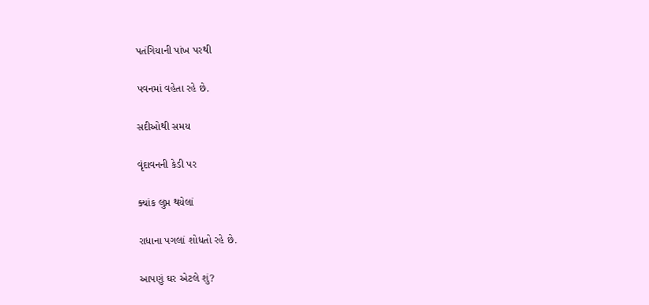પતંગિયાની પાંખ પરથી

પવનમાં વહેતા રહે છે.

સદીઓથી સમય

વૃંદાવનની કેડી પર

ક્યાંક લુપ્ત થયેલાં

રાધાના પગલાં શોધતો રહે છે.

આપણું ઘર એટલે શું?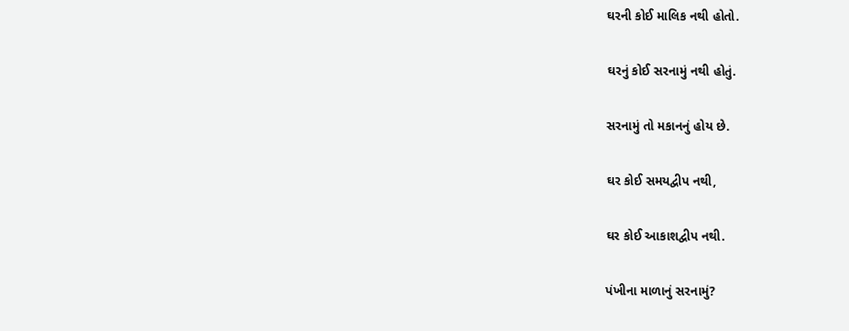ઘરની કોઈ માલિક નથી હોતો.

ઘરનું કોઈ સરનામું નથી હોતું.

સરનામું તો મકાનનું હોય છે.

ઘર કોઈ સમયદ્વીપ નથી,

ઘર કોઈ આકાશદ્વીપ નથી.

પંખીના માળાનું સરનામું?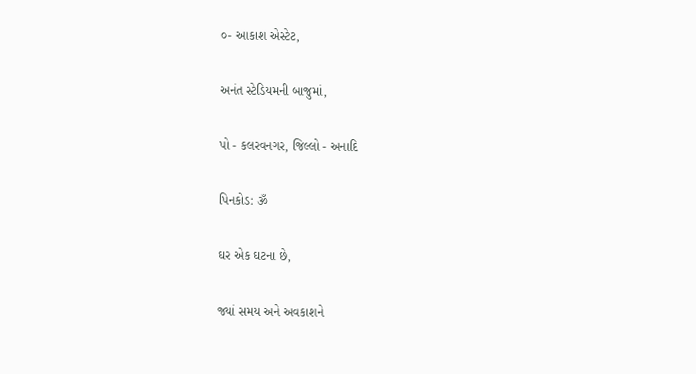૦- આકાશ એસ્ટેટ,

અનંત સ્ટેડિયમની બાજુમાં,

પો - કલરવનગર, જિલ્લો - અનાદિ

પિનકોડ: ૐ

ઘર એક ઘટના છે,

જ્યાં સમય અને અવકાશને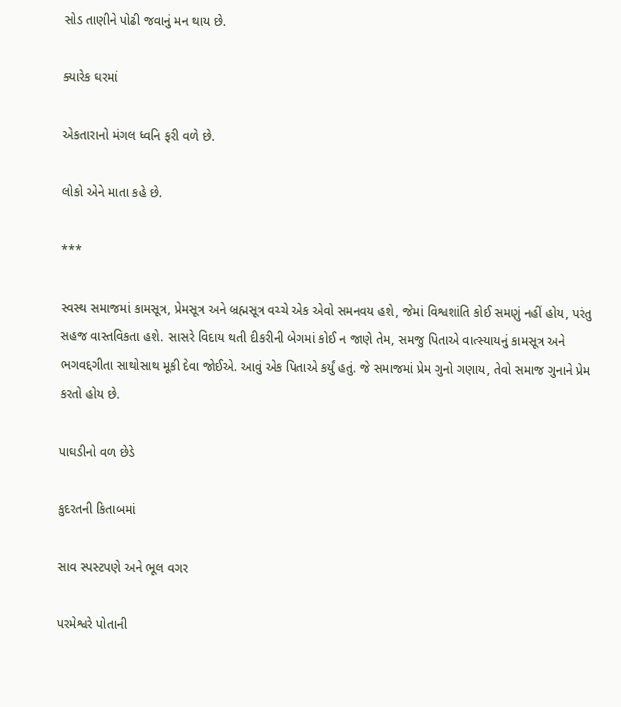સોડ તાણીને પોઢી જવાનું મન થાય છે.

ક્યારેક ઘરમાં

એકતારાનો મંગલ ધ્વનિ ફરી વળે છે.

લોકો એને માતા કહે છે.

***

સ્વસ્થ સમાજમાં કામસૂત્ર, પ્રેમસૂત્ર અને બ્રહ્મસૂત્ર વચ્ચે એક એવો સમનવય હશે, જેમાં વિશ્વશાંતિ કોઈ સમણું નહીં હોય, પરંતુ સહજ વાસ્તવિકતા હશે. સાસરે વિદાય થતી દીકરીની બેગમાં કોઈ ન જાણે તેમ, સમજુ પિતાએ વાત્સ્યાયનું કામસૂત્ર અને ભગવદ્દગીતા સાથોસાથ મૂકી દેવા જોઈએ. આવું એક પિતાએ કર્યું હતું. જે સમાજમાં પ્રેમ ગુનો ગણાય, તેવો સમાજ ગુનાને પ્રેમ કરતો હોય છે.

પાઘડીનો વળ છેડે

કુદરતની કિતાબમાં

સાવ સ્પસ્ટપણે અને ભૂલ વગર

પરમેશ્વરે પોતાની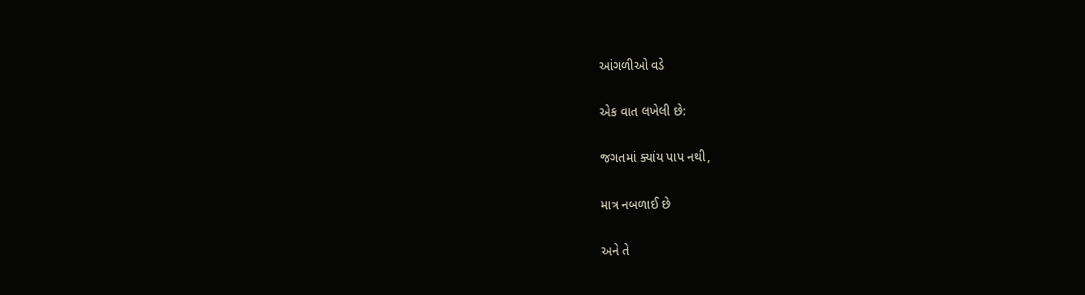આંગળીઓ વડે

એક વાત લખેલી છે:

જગતમાં ક્યાંય પાપ નથી,

માત્ર નબળાઈ છે

અને તે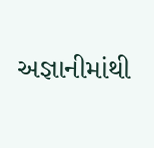અજ્ઞાનીમાંથી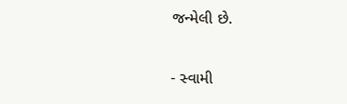જન્મેલી છે.

- સ્વામી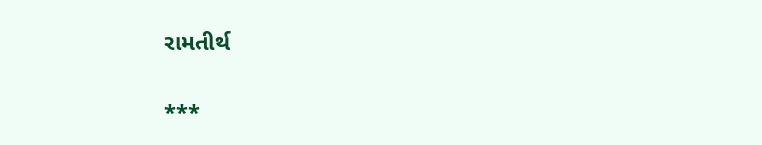રામતીર્થ

***